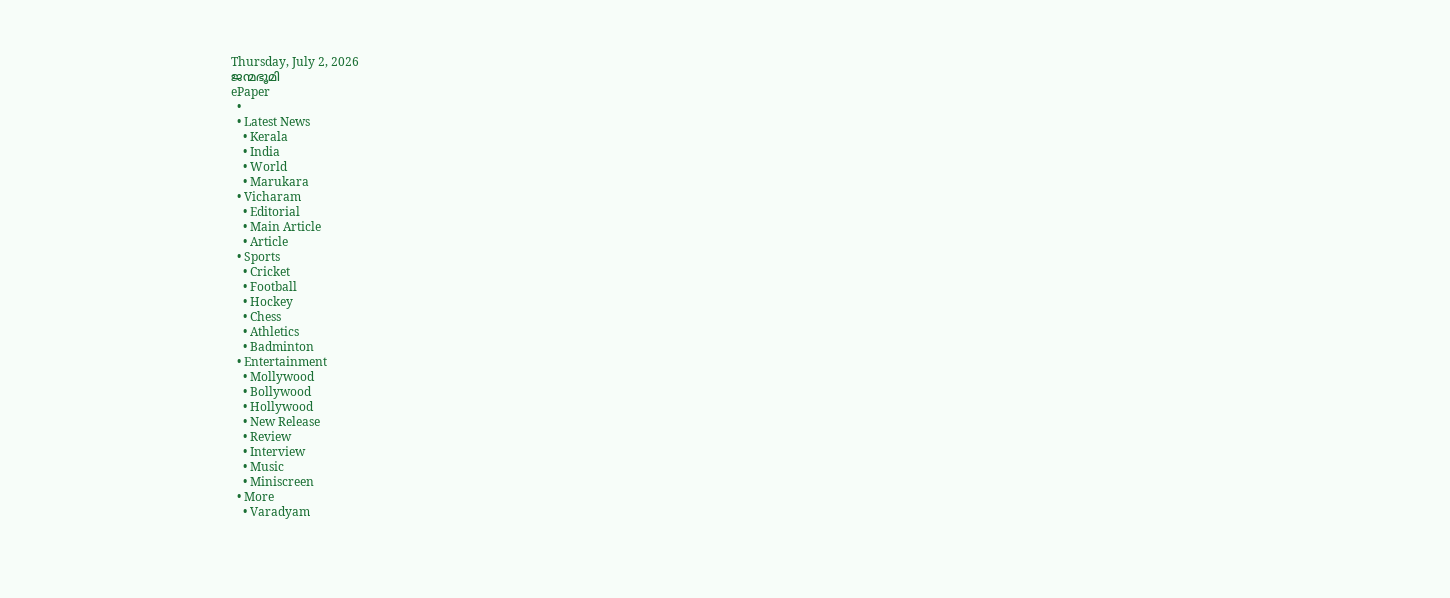Thursday, July 2, 2026
ജന്മഭൂമി
ePaper
  •
  • Latest News
    • Kerala
    • India
    • World
    • Marukara
  • Vicharam
    • Editorial
    • Main Article
    • Article
  • Sports
    • Cricket
    • Football
    • Hockey
    • Chess
    • Athletics
    • Badminton
  • Entertainment
    • Mollywood
    • Bollywood
    • Hollywood
    • New Release
    • Review
    • Interview
    • Music
    • Miniscreen
  • More
    • Varadyam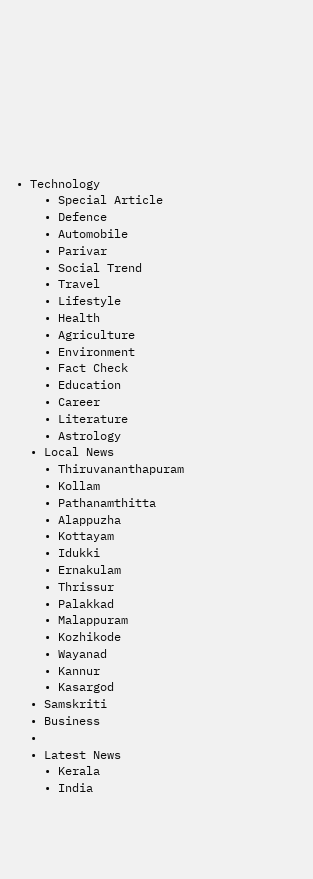• Technology
    • Special Article
    • Defence
    • Automobile
    • Parivar
    • Social Trend
    • Travel
    • Lifestyle
    • Health
    • Agriculture
    • Environment
    • Fact Check
    • Education
    • Career
    • Literature
    • Astrology
  • Local News
    • Thiruvananthapuram
    • Kollam
    • Pathanamthitta
    • Alappuzha
    • Kottayam
    • Idukki
    • Ernakulam
    • Thrissur
    • Palakkad
    • Malappuram
    • Kozhikode
    • Wayanad
    • Kannur
    • Kasargod
  • Samskriti
  • Business
  •
  • Latest News
    • Kerala
    • India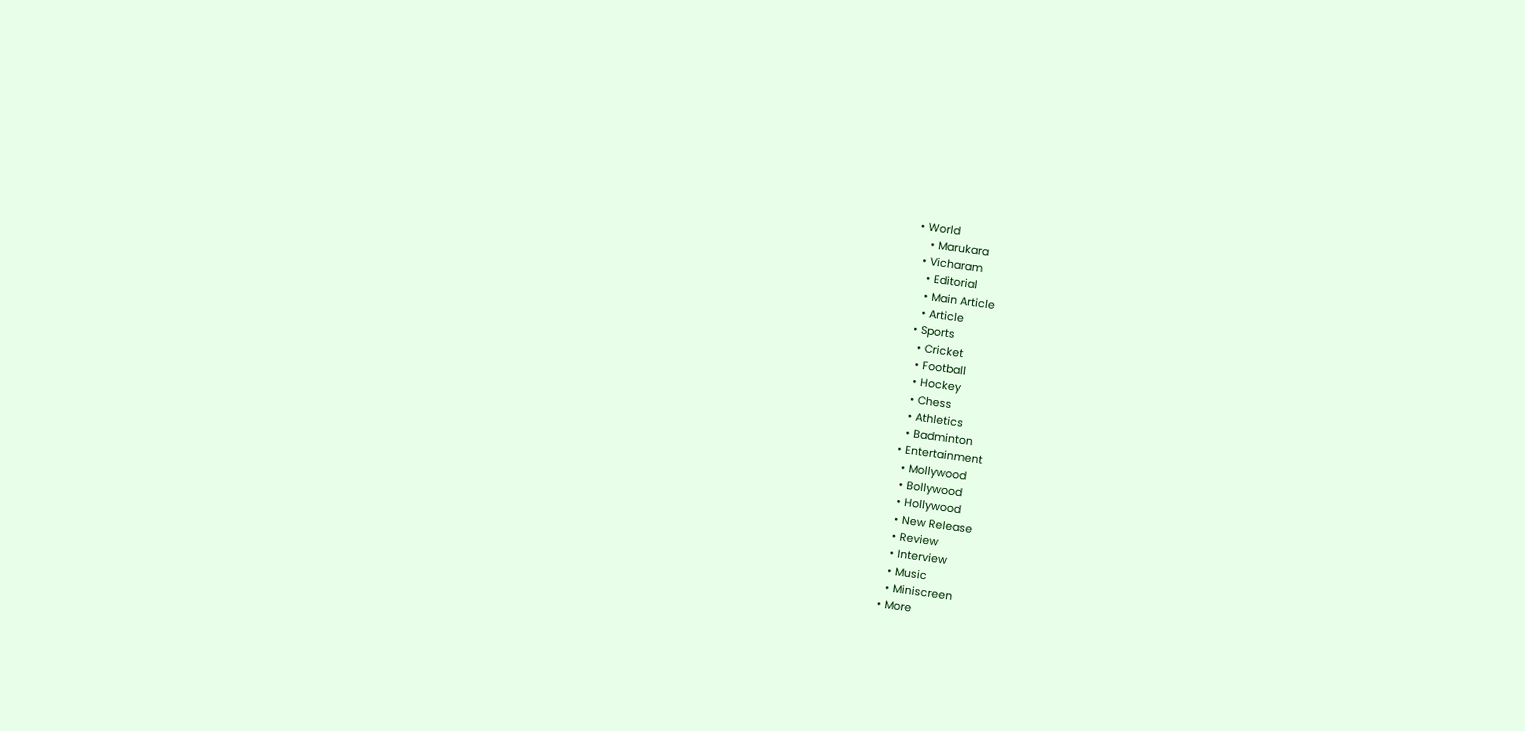• World
    • Marukara
  • Vicharam
    • Editorial
    • Main Article
    • Article
  • Sports
    • Cricket
    • Football
    • Hockey
    • Chess
    • Athletics
    • Badminton
  • Entertainment
    • Mollywood
    • Bollywood
    • Hollywood
    • New Release
    • Review
    • Interview
    • Music
    • Miniscreen
  • More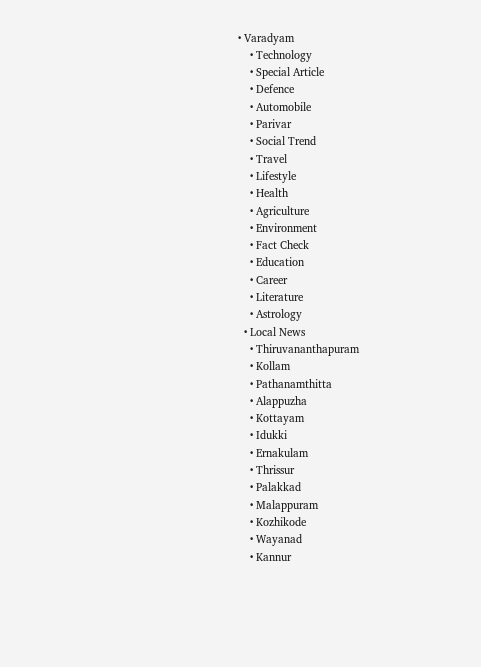• Varadyam
    • Technology
    • Special Article
    • Defence
    • Automobile
    • Parivar
    • Social Trend
    • Travel
    • Lifestyle
    • Health
    • Agriculture
    • Environment
    • Fact Check
    • Education
    • Career
    • Literature
    • Astrology
  • Local News
    • Thiruvananthapuram
    • Kollam
    • Pathanamthitta
    • Alappuzha
    • Kottayam
    • Idukki
    • Ernakulam
    • Thrissur
    • Palakkad
    • Malappuram
    • Kozhikode
    • Wayanad
    • Kannur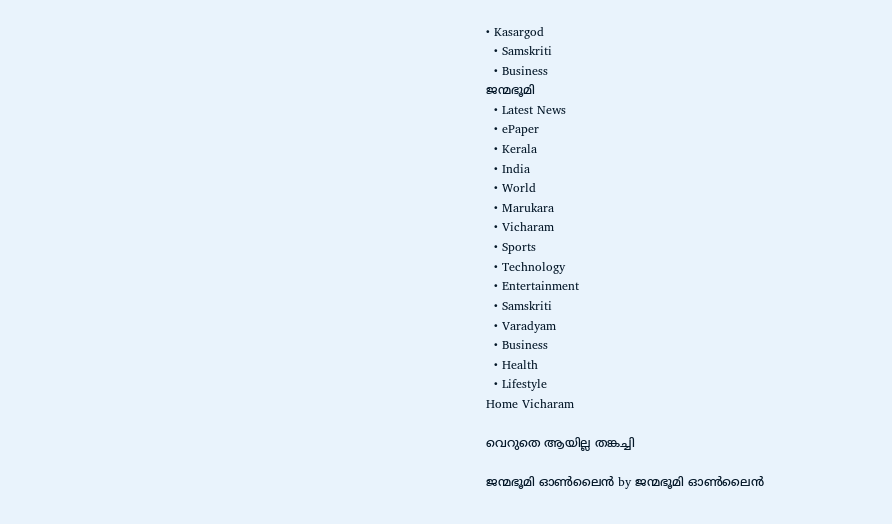• Kasargod
  • Samskriti
  • Business
ജന്മഭൂമി
  • Latest News
  • ePaper
  • Kerala
  • India
  • World
  • Marukara
  • Vicharam
  • Sports
  • Technology
  • Entertainment
  • Samskriti
  • Varadyam
  • Business
  • Health
  • Lifestyle
Home Vicharam

വെറുതെ ആയില്ല തങ്കച്ചി

ജന്മഭൂമി ഓണ്‍ലൈന്‍ by ജന്മഭൂമി ഓണ്‍ലൈന്‍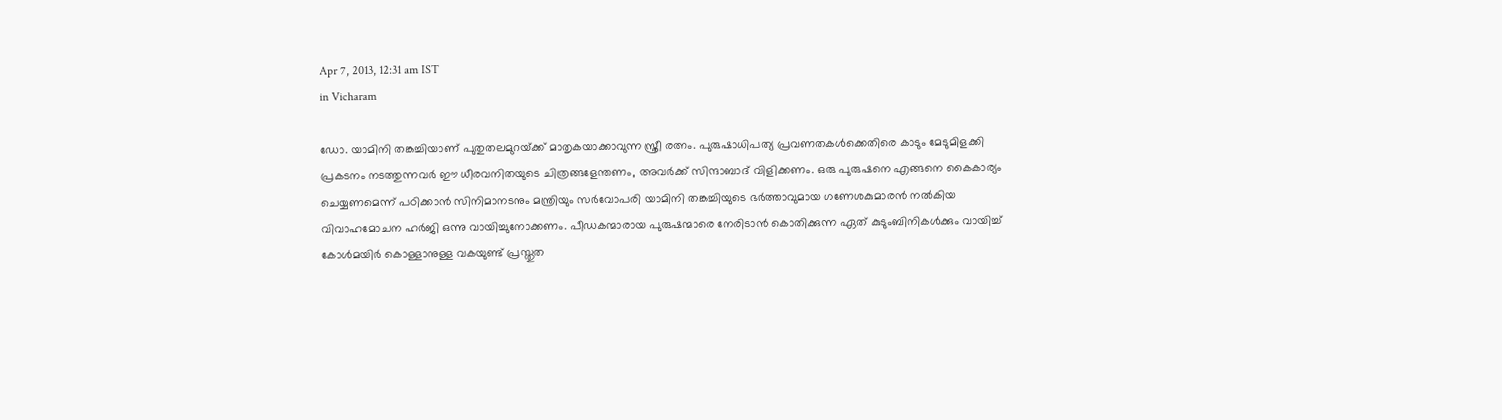Apr 7, 2013, 12:31 am IST
in Vicharam

ഡോ. യാമിനി തങ്കച്ചിയാണ്‌ പുതുതലമുറയ്‌ക്ക്‌ മാതൃകയാക്കാവുന്ന സ്ത്രീ രത്നം. പുരുഷാധിപത്യ പ്രവണതകള്‍ക്കെതിരെ കാടും മേടുമിളക്കി പ്രകടനം നടത്തുന്നവര്‍ ഈ ധീരവനിതയുടെ ചിത്രങ്ങളേന്തണം, അവര്‍ക്ക്‌ സിന്ദാബാദ്‌ വിളിക്കണം. ഒരു പുരുഷനെ എങ്ങനെ കൈകാര്യം ചെയ്യണമെന്ന്‌ പഠിക്കാന്‍ സിനിമാനടനും മന്ത്രിയും സര്‍വോപരി യാമിനി തങ്കച്ചിയുടെ ഭര്‍ത്താവുമായ ഗണേശകുമാരന്‍ നല്‍കിയ വിവാഹമോചന ഹര്‍ജി ഒന്നു വായിച്ചുനോക്കണം. പീഡകന്മാരായ പുരുഷന്മാരെ നേരിടാന്‍ കൊതിക്കുന്ന ഏത്‌ കുടുംബിനികള്‍ക്കും വായിച്ച്‌ കോള്‍മയിര്‍ കൊള്ളാനുള്ള വകയുണ്ട്‌ പ്രസ്തുത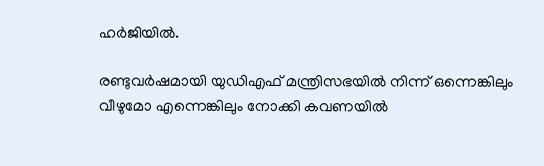ഹര്‍ജിയില്‍.

രണ്ടുവര്‍ഷമായി യുഡിഎഫ്‌ മന്ത്രിസഭയില്‍ നിന്ന്‌ ഒന്നെങ്കിലും വീഴുമോ എന്നെങ്കിലും നോക്കി കവണയില്‍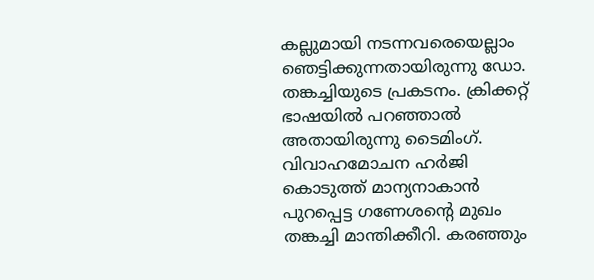കല്ലുമായി നടന്നവരെയെല്ലാം ഞെട്ടിക്കുന്നതായിരുന്നു ഡോ. തങ്കച്ചിയുടെ പ്രകടനം. ക്രിക്കറ്റ്‌ ഭാഷയില്‍ പറഞ്ഞാല്‍ അതായിരുന്നു ടൈമിംഗ്‌. വിവാഹമോചന ഹര്‍ജി കൊടുത്ത്‌ മാന്യനാകാന്‍ പുറപ്പെട്ട ഗണേശന്റെ മുഖം തങ്കച്ചി മാന്തിക്കീറി. കരഞ്ഞും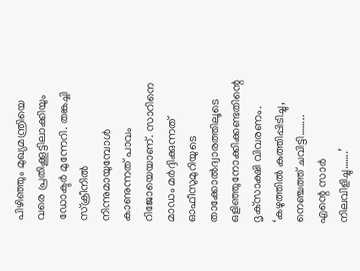പിഴിഞ്ഞും മുഖ്യമന്ത്രിയെ വരെ പ്രതിക്കൂട്ടിലാക്കിയും ഡോക്ടര്‍ മുന്നേറി. തങ്കച്ചി സ്ക്രീനില്‍ നിന്നുമായുമ്പോള്‍ കാണുന്നത്‌ പാവം റിജോയെയാണ്‌. സാറിനെ മാഡം മര്‍ദ്ദിക്കുന്നത്‌ ഓഫീസുമുറിയുടെ താക്കോല്‍ദ്വാരത്തിലൂടെ ഒളിഞ്ഞുനോക്കിക്കണ്ടതിന്റെ ദൃക്‌സാക്ഷി വിവരണം. ‘കഴുത്തില്‍ കുത്തിപ്പിടിച്ചു, നെഞ്ചത്ത്‌ ചവിട്ടി…….. എന്റെ സാര്‍ നിലവിളിച്ചു…….’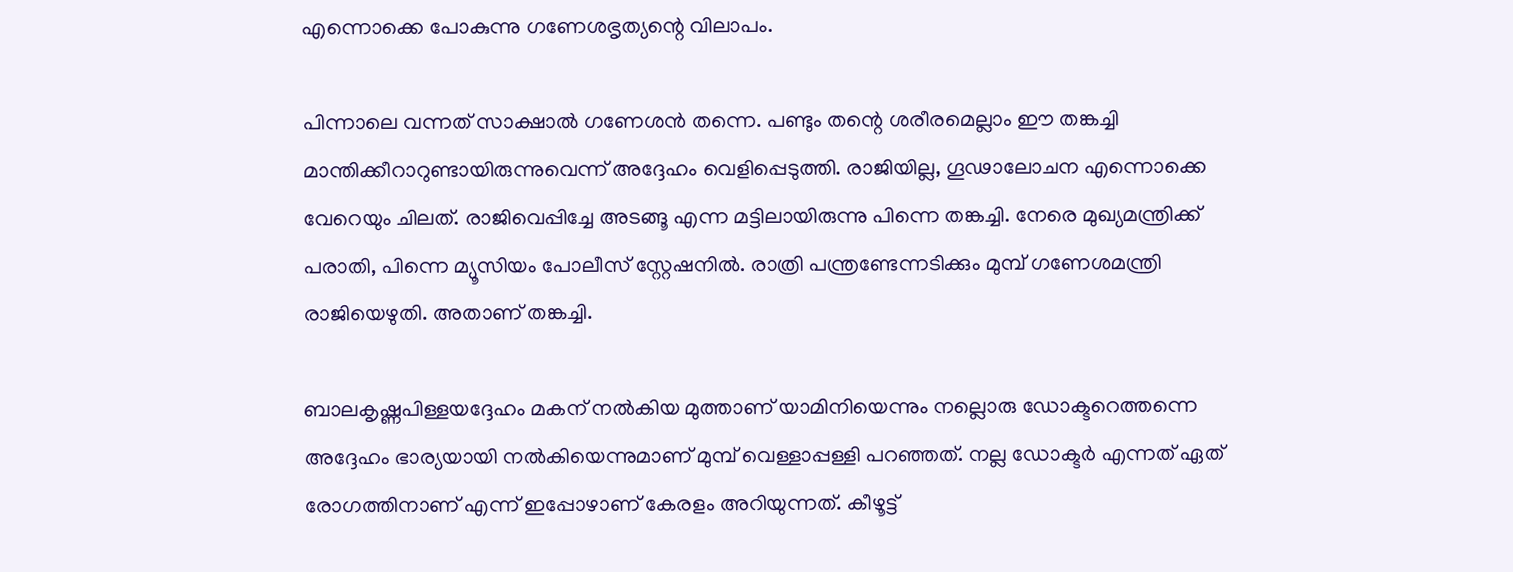എന്നൊക്കെ പോകുന്നു ഗണേശഭൃത്യന്റെ വിലാപം.

പിന്നാലെ വന്നത്‌ സാക്ഷാല്‍ ഗണേശന്‍ തന്നെ. പണ്ടും തന്റെ ശരീരമെല്ലാം ഈ തങ്കച്ചി മാന്തിക്കീറാറുണ്ടായിരുന്നുവെന്ന്‌ അദ്ദേഹം വെളിപ്പെടുത്തി. രാജിയില്ല, ഗൂഢാലോചന എന്നൊക്കെ വേറെയും ചിലത്‌. രാജിവെപ്പിച്ചേ അടങ്ങൂ എന്ന മട്ടിലായിരുന്നു പിന്നെ തങ്കച്ചി. നേരെ മുഖ്യമന്ത്രിക്ക്‌ പരാതി, പിന്നെ മ്യൂസിയം പോലീസ്‌ സ്റ്റേഷനില്‍. രാത്രി പന്ത്രണ്ടേന്നടിക്കും മുമ്പ്‌ ഗണേശമന്ത്രി രാജിയെഴുതി. അതാണ്‌ തങ്കച്ചി.

ബാലകൃഷ്ണപിള്ളയദ്ദേഹം മകന്‌ നല്‍കിയ മുത്താണ്‌ യാമിനിയെന്നും നല്ലൊരു ഡോക്ടറെത്തന്നെ അദ്ദേഹം ഭാര്യയായി നല്‍കിയെന്നുമാണ്‌ മുമ്പ്‌ വെള്ളാപ്പള്ളി പറഞ്ഞത്‌. നല്ല ഡോക്ടര്‍ എന്നത്‌ ഏത്‌ രോഗത്തിനാണ്‌ എന്ന്‌ ഇപ്പോഴാണ്‌ കേരളം അറിയുന്നത്‌. കീഴൂട്ട്‌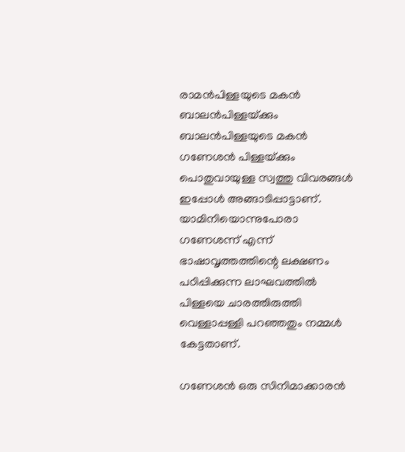രാമന്‍പിള്ളയുടെ മകന്‍ ബാലന്‍പിള്ളയ്‌ക്കും ബാലന്‍പിള്ളയുടെ മകന്‍ ഗണേശന്‍ പിള്ളയ്‌ക്കും പൊതുവായുള്ള സ്വത്തു വിവരങ്ങള്‍ ഇപ്പോള്‍ അങ്ങാടിപ്പാട്ടാണ്‌. യാമിനിയൊന്നുപോരാ ഗണേശന്ന്‌ എന്ന്‌ ഭാഷാവൃത്തത്തിന്റെ ലക്ഷണം പഠിപ്പിക്കുന്ന ലാഘവത്തില്‍ പിള്ളയെ ചാരത്തിരുത്തി വെള്ളാപ്പള്ളി പറഞ്ഞതും നമ്മള്‍ കേട്ടതാണ്‌.

ഗണേശന്‍ ഒരു സിനിമാക്കാരന്‍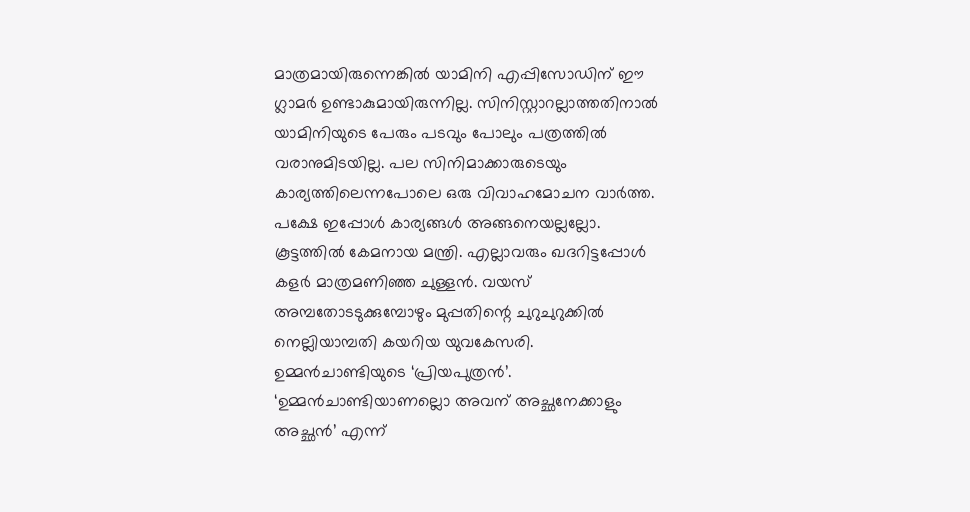മാത്രമായിരുന്നെങ്കില്‍ യാമിനി എപ്പിസോഡിന്‌ ഈ ഗ്ലാമര്‍ ഉണ്ടാകുമായിരുന്നില്ല. സിനിസ്റ്റാറല്ലാത്തതിനാല്‍ യാമിനിയുടെ പേരും പടവും പോലും പത്രത്തില്‍ വരാനുമിടയില്ല. പല സിനിമാക്കാരുടെയും കാര്യത്തിലെന്നപോലെ ഒരു വിവാഹമോചന വാര്‍ത്ത. പക്ഷേ ഇപ്പോള്‍ കാര്യങ്ങള്‍ അങ്ങനെയല്ലല്ലോ. കൂട്ടത്തില്‍ കേമനായ മന്ത്രി. എല്ലാവരും ഖദറിട്ടപ്പോള്‍ കളര്‍ മാത്രമണിഞ്ഞ ചുള്ളന്‍. വയസ്‌ അമ്പതോടടുക്കുമ്പോഴും മുപ്പതിന്റെ ചുറുചുറുക്കില്‍ നെല്ലിയാമ്പതി കയറിയ യുവകേസരി. ഉമ്മന്‍ചാണ്ടിയുടെ ‘പ്രിയപുത്രന്‍’. ‘ഉമ്മന്‍ചാണ്ടിയാണല്ലൊ അവന്‌ അച്ഛനേക്കാളും അച്ഛന്‍’ എന്ന്‌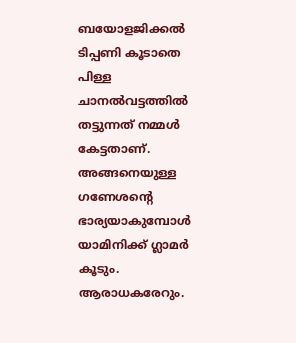ബയോളജിക്കല്‍ ടിപ്പണി കൂടാതെ പിള്ള ചാനല്‍വട്ടത്തില്‍ തട്ടുന്നത്‌ നമ്മള്‍ കേട്ടതാണ്‌. അങ്ങനെയുള്ള ഗണേശന്റെ ഭാര്യയാകുമ്പോള്‍ യാമിനിക്ക്‌ ഗ്ലാമര്‍ കൂടും. ആരാധകരേറും.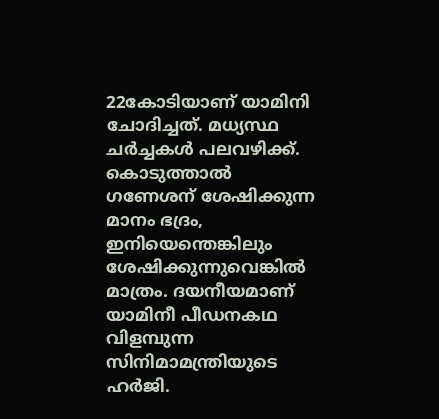22കോടിയാണ്‌ യാമിനി ചോദിച്ചത്‌. മധ്യസ്ഥ ചര്‍ച്ചകള്‍ പലവഴിക്ക്‌. കൊടുത്താല്‍ ഗണേശന്‌ ശേഷിക്കുന്ന മാനം ഭദ്രം, ഇനിയെന്തെങ്കിലും ശേഷിക്കുന്നുവെങ്കില്‍ മാത്രം. ദയനീയമാണ്‌ യാമിനീ പീഡനകഥ വിളമ്പുന്ന സിനിമാമന്ത്രിയുടെ ഹര്‍ജി.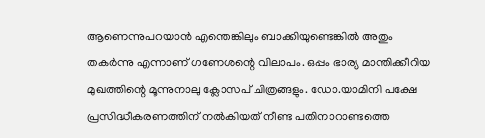ആണെന്നുപറയാന്‍ എന്തെങ്കിലും ബാക്കിയുണ്ടെങ്കില്‍ അതും തകര്‍ന്നു എന്നാണ്‌ ഗണേശന്റെ വിലാപം. ഒപ്പം ഭാര്യ മാന്തിക്കീറിയ മുഖത്തിന്റെ മൂന്നുനാലു ക്ലോസപ്‌ ചിത്രങ്ങളും. ഡോ.യാമിനി പക്ഷേ പ്രസിദ്ധീകരണത്തിന്‌ നല്‍കിയത്‌ നീണ്ട പതിനാറാണ്ടത്തെ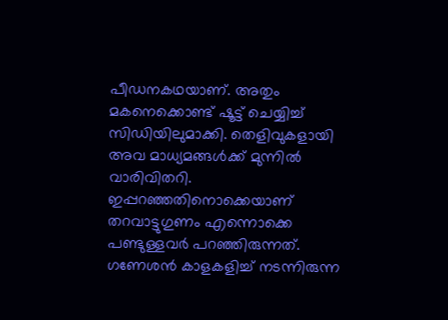പീഡനകഥയാണ്‌. അതും മകനെക്കൊണ്ട്‌ ഷൂട്ട്‌ ചെയ്യിച്ച്‌ സിഡിയിലുമാക്കി. തെളിവുകളായി അവ മാധ്യമങ്ങള്‍ക്ക്‌ മുന്നില്‍ വാരിവിതറി. ഇപ്പറഞ്ഞതിനൊക്കെയാണ്‌ തറവാട്ടുഗുണം എന്നൊക്കെ പണ്ടുള്ളവര്‍ പറഞ്ഞിരുന്നത്‌. ഗണേശന്‍ കാളകളിച്ച്‌ നടന്നിരുന്ന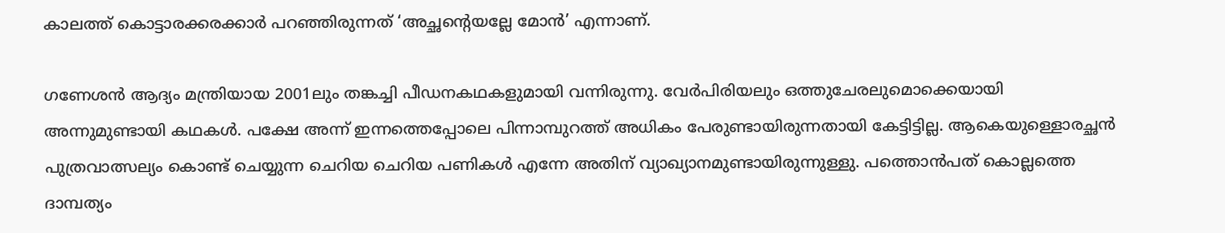കാലത്ത്‌ കൊട്ടാരക്കരക്കാര്‍ പറഞ്ഞിരുന്നത്‌ ‘അച്ഛന്റെയല്ലേ മോന്‍’ എന്നാണ്‌.

ഗണേശന്‍ ആദ്യം മന്ത്രിയായ 2001ലും തങ്കച്ചി പീഡനകഥകളുമായി വന്നിരുന്നു. വേര്‍പിരിയലും ഒത്തുചേരലുമൊക്കെയായി അന്നുമുണ്ടായി കഥകള്‍. പക്ഷേ അന്ന്‌ ഇന്നത്തെപ്പോലെ പിന്നാമ്പുറത്ത്‌ അധികം പേരുണ്ടായിരുന്നതായി കേട്ടിട്ടില്ല. ആകെയുള്ളൊരച്ഛന്‍ പുത്രവാത്സല്യം കൊണ്ട്‌ ചെയ്യുന്ന ചെറിയ ചെറിയ പണികള്‍ എന്നേ അതിന്‌ വ്യാഖ്യാനമുണ്ടായിരുന്നുള്ളു. പത്തൊന്‍പത്‌ കൊല്ലത്തെ ദാമ്പത്യം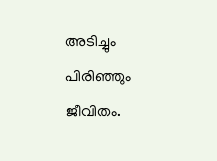അടിച്ചും പിരിഞ്ഞും ജീവിതം.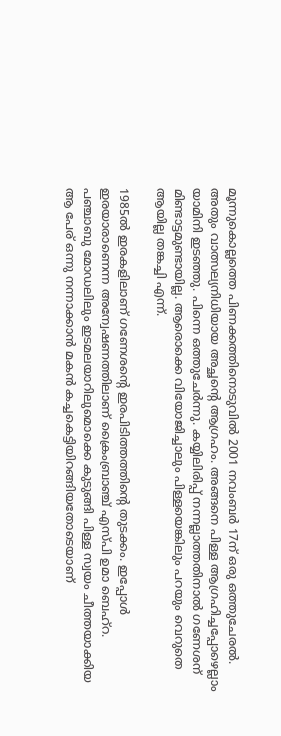മൂന്നുകൊല്ലത്തെ പിണക്കത്തിനൊടുവില്‍ 2001 നവംബര്‍ 17ന്‌ ഒരു ഒത്തുചേരല്‍. അതും വാത്സല്യനിധിയായ അച്ഛന്റെ ആഗ്രഹം. അങ്ങനെ പിള്ള ആഗ്രഹിച്ചപ്പോഴെല്ലാം യാമിനി ഇടഞ്ഞു. പിന്നെ ഒത്തുചേര്‍ന്നു. കയ്യിലിരിപ്പ്‌ നന്നല്ലാത്തതിനാല്‍ ഗണേശന്‌ മിണ്ടാട്ടമുണ്ടായില്ല. ആരൊക്കെ വിയോജിച്ചാലും പിള്ളയെങ്കിലും പറയും വെറുതെ ആയില്ല തങ്കച്ചി എന്ന്‌.

1985ല്‍ ഇരകളിലാണ്‌ ഗണേശന്റെ ഇരപിടിത്തത്തിന്റെ തുടക്കം. ഇപ്പോള്‍ ഇരയാരാണെന്ന അന്വേഷണത്തിലാണ്‌ ക്രൈംബ്രാഞ്ച്‌ എസ്പി ഉമാ ബെഹ്‌റ. പഞ്ചാബു മോഡലിലും ഇടമലയാറിലുമൊക്കെ കുടുങ്ങി പിള്ള സ്വയം ചീത്തയാക്കിയ ആ പേര്‌ ഒന്നു നന്നാക്കാന്‍ മകന്‍ കച്ചകെട്ടിയിറങ്ങിയതോടെയാണ്‌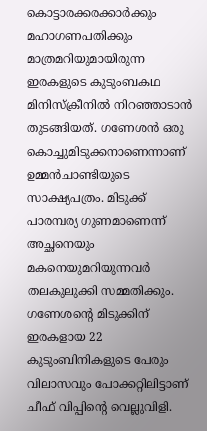കൊട്ടാരക്കരക്കാര്‍ക്കും മഹാഗണപതിക്കും മാത്രമറിയുമായിരുന്ന ഇരകളുടെ കുടുംബകഥ മിനിസ്ക്രീനില്‍ നിറഞ്ഞാടാന്‍ തുടങ്ങിയത്‌. ഗണേശന്‍ ഒരു കൊച്ചുമിടുക്കനാണെന്നാണ്‌ ഉമ്മന്‍ചാണ്ടിയുടെ സാക്ഷ്യപത്രം. മിടുക്ക്‌ പാരമ്പര്യ ഗുണമാണെന്ന്‌ അച്ഛനെയും മകനെയുമറിയുന്നവര്‍ തലകുലുക്കി സമ്മതിക്കും. ഗണേശന്റെ മിടുക്കിന്‌ ഇരകളായ 22 കുടുംബിനികളുടെ പേരും വിലാസവും പോക്കറ്റിലിട്ടാണ്‌ ചീഫ്‌ വിപ്പിന്റെ വെല്ലുവിളി.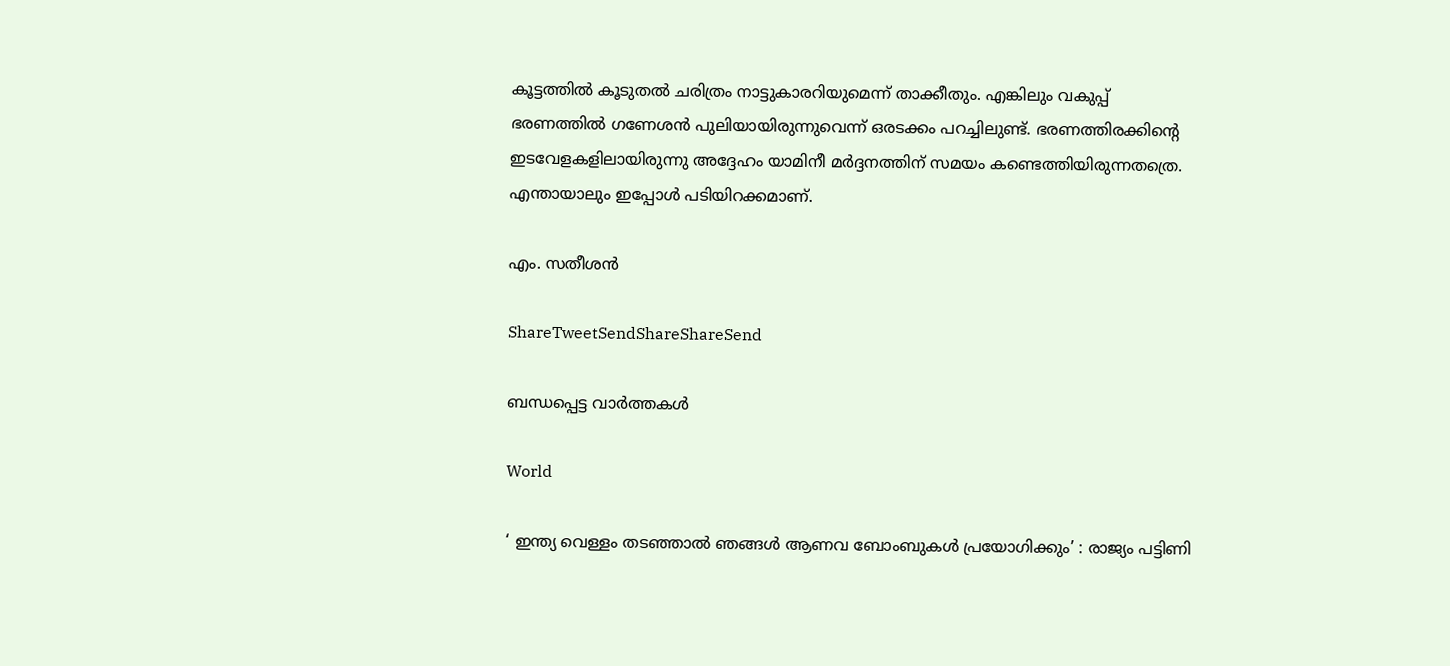കൂട്ടത്തില്‍ കൂടുതല്‍ ചരിത്രം നാട്ടുകാരറിയുമെന്ന്‌ താക്കീതും. എങ്കിലും വകുപ്പ്‌ ഭരണത്തില്‍ ഗണേശന്‍ പുലിയായിരുന്നുവെന്ന്‌ ഒരടക്കം പറച്ചിലുണ്ട്‌. ഭരണത്തിരക്കിന്റെ ഇടവേളകളിലായിരുന്നു അദ്ദേഹം യാമിനീ മര്‍ദ്ദനത്തിന്‌ സമയം കണ്ടെത്തിയിരുന്നതത്രെ. എന്തായാലും ഇപ്പോള്‍ പടിയിറക്കമാണ്‌.

എം. സതീശന്‍

ShareTweetSendShareShareSend

ബന്ധപ്പെട്ട വാര്‍ത്തകള്‍

World

‘ ഇന്ത്യ വെള്ളം തടഞ്ഞാൽ ഞങ്ങൾ ആണവ ബോംബുകൾ പ്രയോഗിക്കും’ : രാജ്യം പട്ടിണി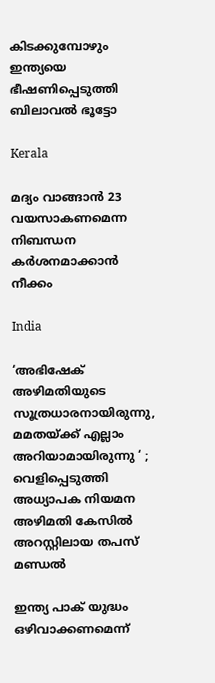കിടക്കുമ്പോഴും ഇന്ത്യയെ ഭീഷണിപ്പെടുത്തി ബിലാവൽ ഭൂട്ടോ

Kerala

മദ്യം വാങ്ങാന്‍ 23 വയസാകണമെന്ന നിബന്ധന കര്‍ശനമാക്കാന്‍ നീക്കം

India

‘അഭിഷേക് അഴിമതിയുടെ സൂത്രധാരനായിരുന്നു, മമതയ്‌ക്ക് എല്ലാം അറിയാമായിരുന്നു ‘ ; വെളിപ്പെടുത്തി അധ്യാപക നിയമന അഴിമതി കേസിൽ അറസ്റ്റിലായ തപസ് മണ്ഡൽ

ഇന്ത്യ പാക് യുദ്ധം ഒഴിവാക്കണമെന്ന്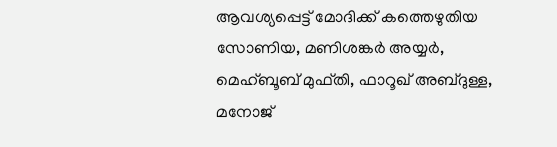ആവശ്യപ്പെട്ട് മോദിക്ക് കത്തെഴുതിയ സോണിയ, മണിശങ്കര്‍ അയ്യര്‍, മെഹ്ബൂബ് മുഫ്തി, ഫാറൂഖ് അബ്ദുള്ള, മനോജ്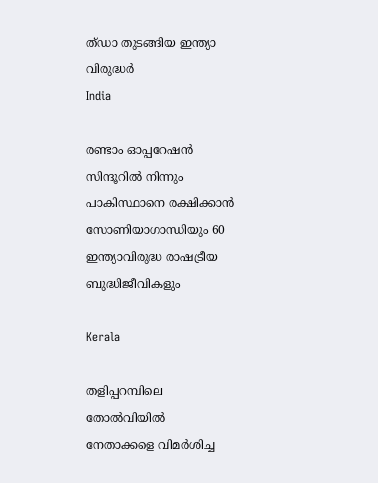ത്ഡാ തുടങ്ങിയ ഇന്ത്യാ വിരുദ്ധര്‍
India

രണ്ടാം ഓപ്പറേഷന്‍ സിന്ദൂറില്‍ നിന്നും പാകിസ്ഥാനെ രക്ഷിക്കാന്‍ സോണിയാഗാന്ധിയും 60 ഇന്ത്യാവിരുദ്ധ രാഷട്രീയ ബുദ്ധിജീവികളും

Kerala

തളിപ്പറമ്പിലെ തോല്‍വിയില്‍ നേതാക്കളെ വിമര്‍ശിച്ച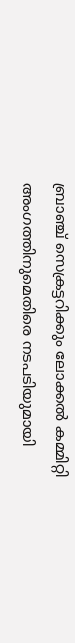ബ്രാഞ്ച് സെക്രട്ടറിക്കും ലോക്കല്‍ കമ്മിറ്റി അംഗത്തിനുമെതിരെ നടപടിയുമായി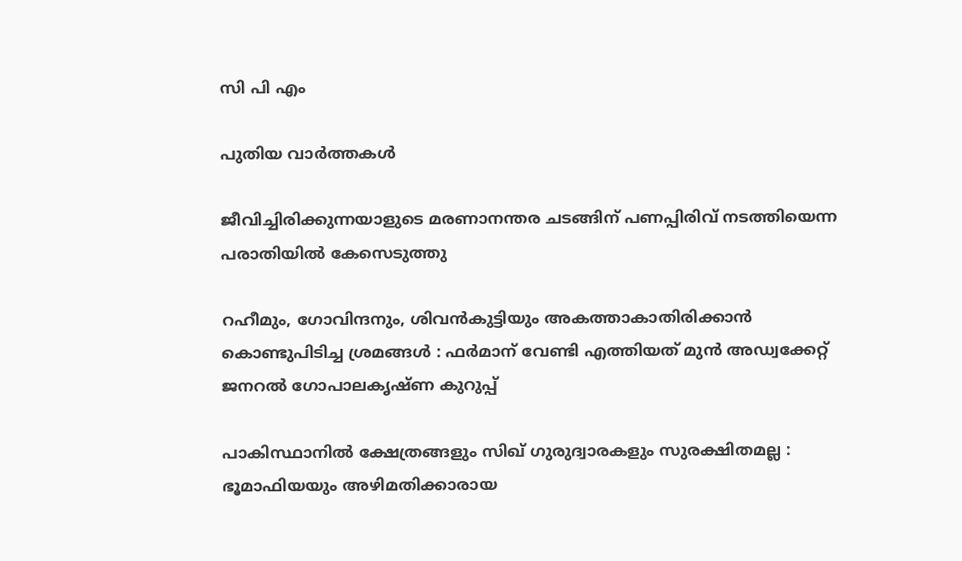സി പി എം

പുതിയ വാര്‍ത്തകള്‍

ജീവിച്ചിരിക്കുന്നയാളുടെ മരണാനന്തര ചടങ്ങിന് പണപ്പിരിവ് നടത്തിയെന്ന പരാതിയില്‍ കേസെടുത്തു

റഹീമും, ഗോവിന്ദനും, ശിവൻകുട്ടിയും അകത്താകാതിരിക്കാൻ കൊണ്ടുപിടിച്ച ശ്രമങ്ങൾ : ഫർമാന് വേണ്ടി എത്തിയത് മുൻ അഡ്വക്കേറ്റ് ജനറൽ ഗോപാലകൃഷ്ണ കുറുപ്പ്

പാകിസ്ഥാനിൽ ക്ഷേത്രങ്ങളും സിഖ് ഗുരുദ്വാരകളും സുരക്ഷിതമല്ല : ഭൂമാഫിയയും അഴിമതിക്കാരായ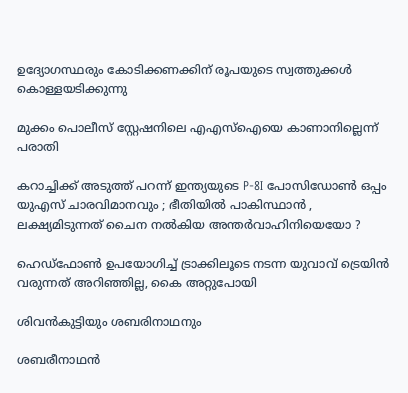ഉദ്യോഗസ്ഥരും കോടിക്കണക്കിന് രൂപയുടെ സ്വത്തുക്കൾ കൊള്ളയടിക്കുന്നു

മുക്കം പൊലീസ് സ്റ്റേഷനിലെ എഎസ്‌ഐയെ കാണാനില്ലെന്ന് പരാതി

കറാച്ചിക്ക് അടുത്ത് പറന്ന് ഇന്ത്യയുടെ P-8I പോസിഡോൺ ഒപ്പം യുഎസ് ചാരവിമാനവും ; ഭീതിയിൽ പാകിസ്ഥാൻ , ലക്ഷ്യമിടുന്നത് ചൈന നൽകിയ അന്തർവാഹിനിയെയോ ?

ഹെഡ്ഫോണ്‍ ഉപയോഗിച്ച് ട്രാക്കിലൂടെ നടന്ന യുവാവ് ട്രെയിന്‍ വരുന്നത് അറിഞ്ഞില്ല, കൈ അറ്റുപോയി

ശിവന്‍കുട്ടിയും ശബരിനാഥനും

ശബരീനാഥന്‍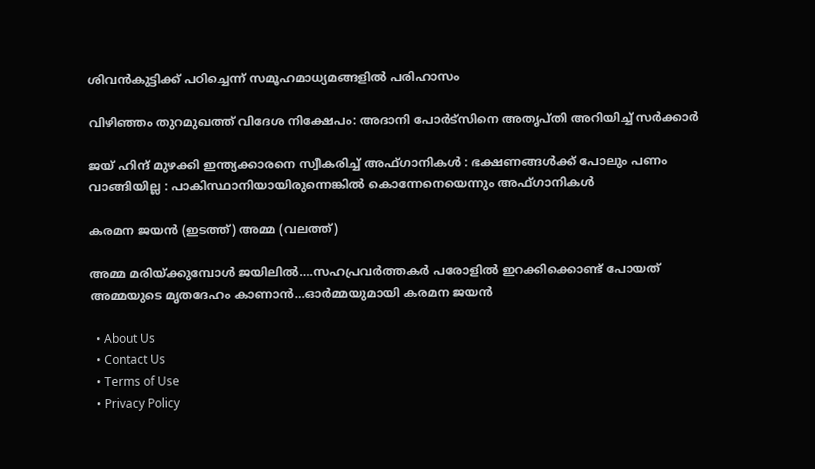ശിവന്‍കുട്ടിക്ക് പഠിച്ചെന്ന് സമൂഹമാധ്യമങ്ങളി‍ല്‍ പരിഹാസം

വിഴിഞ്ഞം തുറമുഖത്ത് വിദേശ നിക്ഷേപം: അദാനി പോര്‍ട്‌സിനെ അതൃപ്തി അറിയിച്ച് സര്‍ക്കാര്‍

ജയ് ഹിന്ദ് മുഴക്കി ഇന്ത്യക്കാരനെ സ്വീകരിച്ച് അഫ്ഗാനികൾ : ഭക്ഷണങ്ങൾക്ക് പോലും പണം വാങ്ങിയില്ല : പാകിസ്ഥാനിയായിരുന്നെങ്കിൽ കൊന്നേനെയെന്നും അഫ്ഗാനികൾ

കരമന ജയന്‍ (ഇടത്ത്) അമ്മ (വലത്ത്)

അമ്മ മരിയ്‌ക്കുമ്പോള്‍ ജയിലില്‍….സഹപ്രവര്‍ത്തകര്‍ പരോളില്‍ ഇറക്കിക്കൊണ്ട് പോയത് അമ്മയുടെ മൃതദേഹം കാണാന്‍…ഓര്‍മ്മയുമായി കരമന ജയന്‍

  • About Us
  • Contact Us
  • Terms of Use
  • Privacy Policy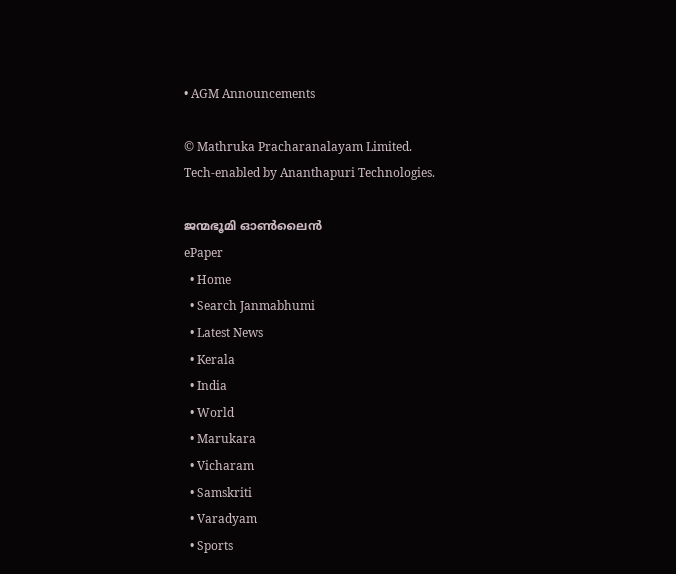• AGM Announcements

© Mathruka Pracharanalayam Limited.
Tech-enabled by Ananthapuri Technologies.

ജന്മഭൂമി ഓണ്‍ലൈന്‍
ePaper
  • Home
  • Search Janmabhumi
  • Latest News
  • Kerala
  • India
  • World
  • Marukara
  • Vicharam
  • Samskriti
  • Varadyam
  • Sports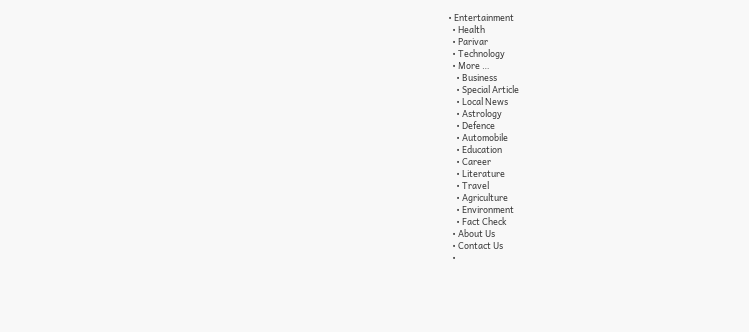• Entertainment
  • Health
  • Parivar
  • Technology
  • More …
    • Business
    • Special Article
    • Local News
    • Astrology
    • Defence
    • Automobile
    • Education
    • Career
    • Literature
    • Travel
    • Agriculture
    • Environment
    • Fact Check
  • About Us
  • Contact Us
  •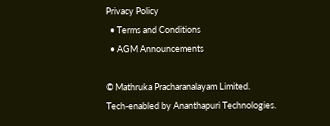Privacy Policy
  • Terms and Conditions
  • AGM Announcements

© Mathruka Pracharanalayam Limited.
Tech-enabled by Ananthapuri Technologies.